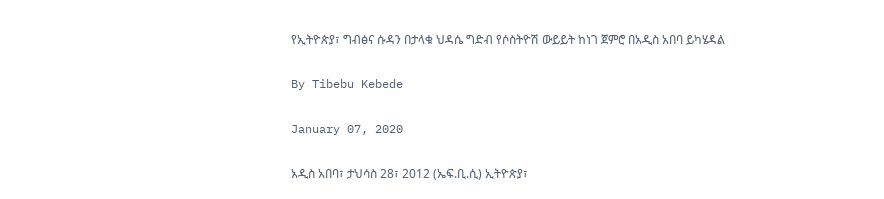የኢትዮጵያ፣ ግብፅና ሱዳን በታላቁ ህዳሴ ግድብ የሶስትዮሽ ውይይት ከነገ ጀምሮ በአዲስ አበባ ይካሄዳል

By Tibebu Kebede

January 07, 2020

አዲስ አበባ፣ ታህሳስ 28፣ 2012 (ኤፍ.ቢ.ሲ) ኢትዮጵያ፣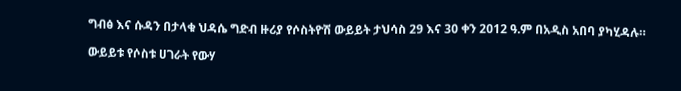ግብፅ እና ሱዳን በታላቁ ህዳሴ ግድብ ዙሪያ የሶስትዮሽ ውይይት ታህሳስ 29 እና 30 ቀን 2012 ዓ.ም በአዲስ አበባ ያካሂዳሉ።

ውይይቱ የሶስቱ ሀገራት የውሃ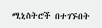ሚኒስትሮች በተገኙበት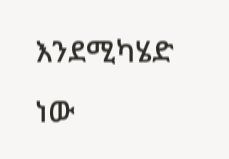እንደሚካሄድ ነው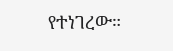የተነገረው።